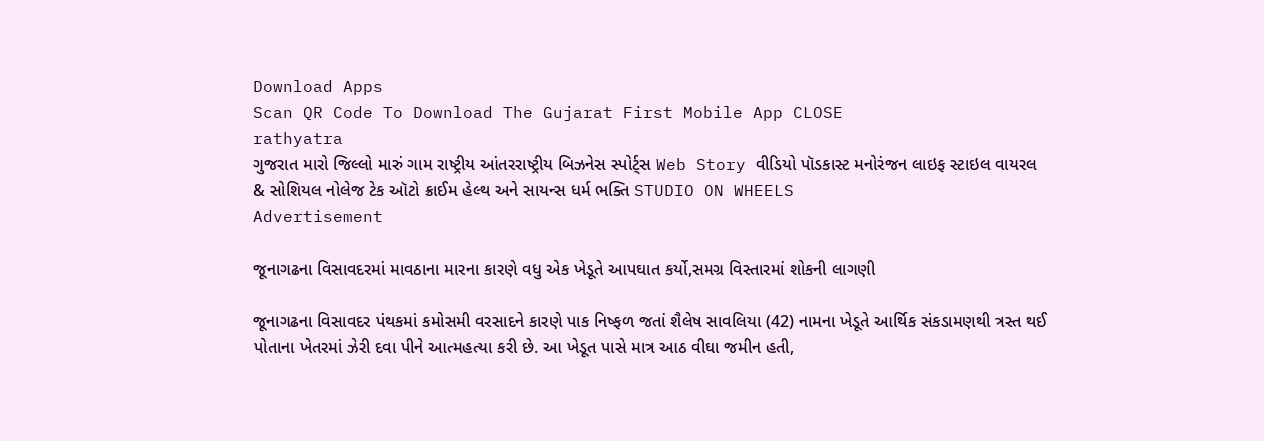Download Apps
Scan QR Code To Download The Gujarat First Mobile App CLOSE
rathyatra
ગુજરાત મારો જિલ્લો મારું ગામ રાષ્ટ્રીય આંતરરાષ્ટ્રીય બિઝનેસ સ્પોર્ટ્સ Web Story વીડિયો પૉડકાસ્ટ મનોરંજન લાઇફ સ્ટાઇલ વાયરલ & સોશિયલ નોલેજ ટેક ઑટો ક્રાઈમ હેલ્થ અને સાયન્સ ધર્મ ભક્તિ STUDIO ON WHEELS
Advertisement

જૂનાગઢના વિસાવદરમાં માવઠાના મારના કારણે વધુ એક ખેડૂતે આપઘાત કર્યો,સમગ્ર વિસ્તારમાં શોકની લાગણી

જૂનાગઢના વિસાવદર પંથકમાં કમોસમી વરસાદને કારણે પાક નિષ્ફળ જતાં શૈલેષ સાવલિયા (42) નામના ખેડૂતે આર્થિક સંકડામણથી ત્રસ્ત થઈ પોતાના ખેતરમાં ઝેરી દવા પીને આત્મહત્યા કરી છે. આ ખેડૂત પાસે માત્ર આઠ વીઘા જમીન હતી,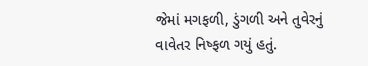જેમાં મગફળી, ડુંગળી અને તુવેરનું વાવેતર નિષ્ફળ ગયું હતું.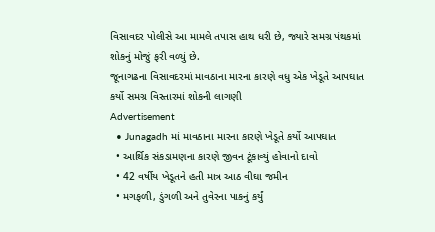વિસાવદર પોલીસે આ મામલે તપાસ હાથ ધરી છે, જ્યારે સમગ્ર પંથકમાં શોકનું મોજું ફરી વળ્યું છે.
જૂનાગઢના વિસાવદરમાં માવઠાના મારના કારણે વધુ એક ખેડૂતે આપઘાત કર્યો સમગ્ર વિસ્તારમાં શોકની લાગણી
Advertisement
  • Junagadh માં માવઠાના મારના કારણે ખેડૂતે કર્યો આપઘાત
  • આર્થિક સંકડામણના કારણે જીવન ટૂંકાવ્યું હોવાનો દાવો
  • 42 વર્ષીય ખેડૂતને હતી માત્ર આઠ વીઘા જમીન
  • મગફળી, ડુંગળી અને તુવેરના પાકનું કર્યું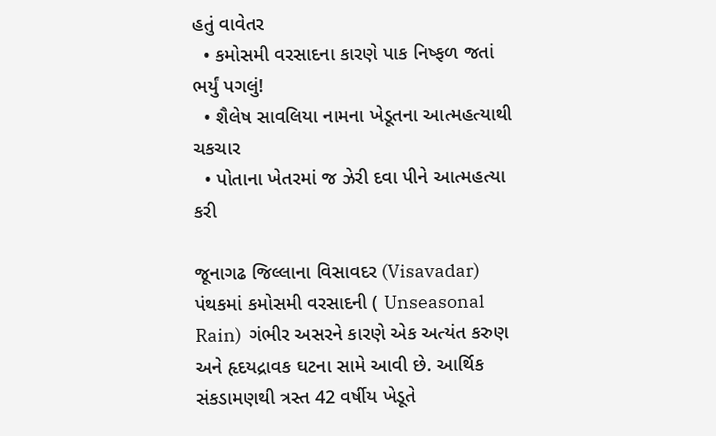હતું વાવેતર
  • કમોસમી વરસાદના કારણે પાક નિષ્ફળ જતાં ભર્યું પગલું!
  • શૈલેષ સાવલિયા નામના ખેડૂતના આત્મહત્યાથી ચકચાર
  • પોતાના ખેતરમાં જ ઝેરી દવા પીને આત્મહત્યા કરી

જૂનાગઢ જિલ્લાના વિસાવદર (Visavadar)  પંથકમાં કમોસમી વરસાદની ( Unseasonal Rain)  ગંભીર અસરને કારણે એક અત્યંત કરુણ અને હૃદયદ્રાવક ઘટના સામે આવી છે. આર્થિક સંકડામણથી ત્રસ્ત 42 વર્ષીય ખેડૂતે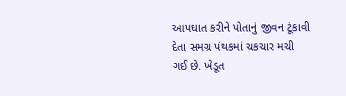આપઘાત કરીને પોતાનું જીવન ટૂંકાવી દેતા સમગ્ર પંથકમાં ચકચાર મચી ગઈ છે. ખેડૂત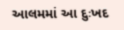આલમમાં આ દુઃખદ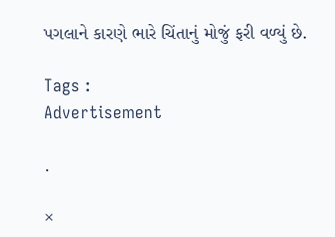પગલાને કારણે ભારે ચિંતાનું મોજું ફરી વળ્યું છે.

Tags :
Advertisement

.

×